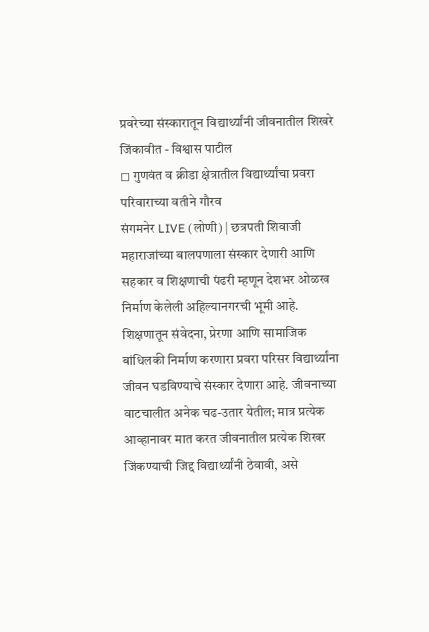प्रवरेच्या संस्कारातून विद्यार्थ्यांनी जीवनातील शिखरे जिंकावीत - विश्वास पाटील
◻ गुणवंत व क्रीडा क्षेत्रातील विद्यार्थ्यांचा प्रवरा परिवाराच्या वतीने गौरव
संगमनेर LIVE (लोणी) | छत्रपती शिवाजी महाराजांच्या बालपणाला संस्कार देणारी आणि सहकार व शिक्षणाची पंढरी म्हणून देशभर ओळख निर्माण केलेली अहिल्यानगरची भूमी आहे. शिक्षणातून संवेदना, प्रेरणा आणि सामाजिक बांधिलकी निर्माण करणारा प्रवरा परिसर विद्यार्थ्यांना जीवन घडविण्याचे संस्कार देणारा आहे. जीवनाच्या वाटचालीत अनेक चढ-उतार येतील; मात्र प्रत्येक आव्हानावर मात करत जीवनातील प्रत्येक शिखर जिंकण्याची जिद्द विद्यार्थ्यांनी ठेवावी, असे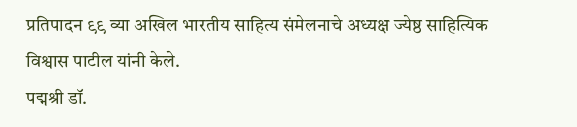प्रतिपादन ९९ व्या अखिल भारतीय साहित्य संमेलनाचे अध्यक्ष ज्येष्ठ साहित्यिक विश्वास पाटील यांनी केले.
पद्मश्री डॉ.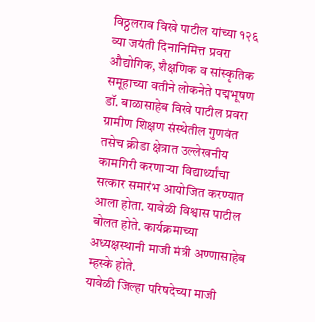विठ्ठलराव विखे पाटील यांच्या १२६ व्या जयंती दिनानिमित्त प्रवरा औद्योगिक, शैक्षणिक व सांस्कृतिक समूहाच्या वतीने लोकनेते पद्मभूषण डॉ. बाळासाहेब विखे पाटील प्रवरा ग्रामीण शिक्षण संस्थेतील गुणवंत तसेच क्रीडा क्षेत्रात उल्लेखनीय कामगिरी करणाऱ्या विद्यार्थ्यांचा सत्कार समारंभ आयोजित करण्यात आला होता. यावेळी विश्वास पाटील बोलत होते. कार्यक्रमाच्या अध्यक्षस्थानी माजी मंत्री अण्णासाहेब म्हस्के होते.
यावेळी जिल्हा परिषदेच्या माजी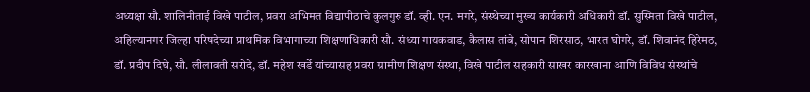अध्यक्षा सौ. शालिनीताई विखे पाटील, प्रवरा अभिमत विद्यापीठाचे कुलगुरु डॉ. व्ही. एन. मगरे, संस्थेच्या मुख्य कार्यकारी अधिकारी डॉ. सुस्मिता विखे पाटील, अहिल्यानगर जिल्हा परिषदेच्या प्राथमिक विभागाच्या शिक्षणाधिकारी सौ. संध्या गायकवाड, कैलास तांबे, सोपान शिरसाठ, भारत घोगरे, डॉ. शिवानंद हिरेमठ, डॉ. प्रदीप दिघे, सौ. लीलावती सरोदे, डॉ. महेश खर्डे यांच्यासह प्रवरा ग्रामीण शिक्षण संस्था, विखे पाटील सहकारी साखर कारखाना आणि विविध संस्थांचे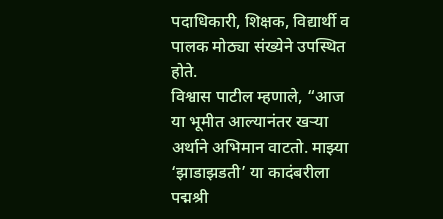पदाधिकारी, शिक्षक, विद्यार्थी व पालक मोठ्या संख्येने उपस्थित होते.
विश्वास पाटील म्हणाले, “आज या भूमीत आल्यानंतर खऱ्या अर्थाने अभिमान वाटतो. माझ्या ‘झाडाझडती’ या कादंबरीला पद्मश्री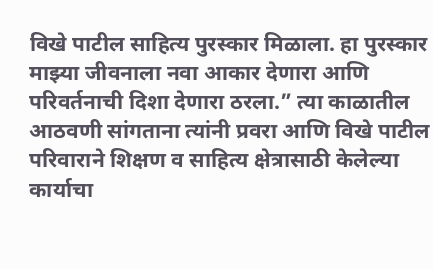विखे पाटील साहित्य पुरस्कार मिळाला. हा पुरस्कार माझ्या जीवनाला नवा आकार देणारा आणि परिवर्तनाची दिशा देणारा ठरला.” त्या काळातील आठवणी सांगताना त्यांनी प्रवरा आणि विखे पाटील परिवाराने शिक्षण व साहित्य क्षेत्रासाठी केलेल्या कार्याचा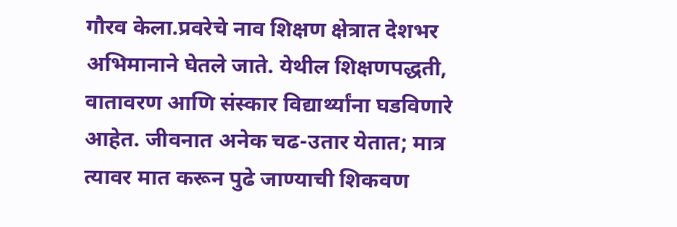गौरव केला.प्रवरेचे नाव शिक्षण क्षेत्रात देशभर अभिमानाने घेतले जाते. येथील शिक्षणपद्धती, वातावरण आणि संस्कार विद्यार्थ्यांना घडविणारे आहेत. जीवनात अनेक चढ-उतार येतात; मात्र त्यावर मात करून पुढे जाण्याची शिकवण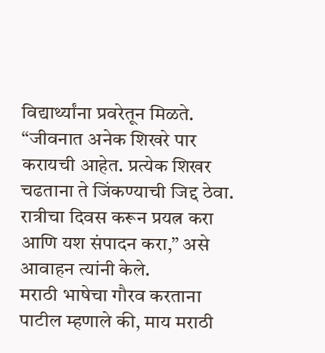विद्यार्थ्यांना प्रवरेतून मिळते. “जीवनात अनेक शिखरे पार करायची आहेत. प्रत्येक शिखर चढताना ते जिंकण्याची जिद्द ठेवा. रात्रीचा दिवस करून प्रयत्न करा आणि यश संपादन करा,” असे आवाहन त्यांनी केले.
मराठी भाषेचा गौरव करताना पाटील म्हणाले की, माय मराठी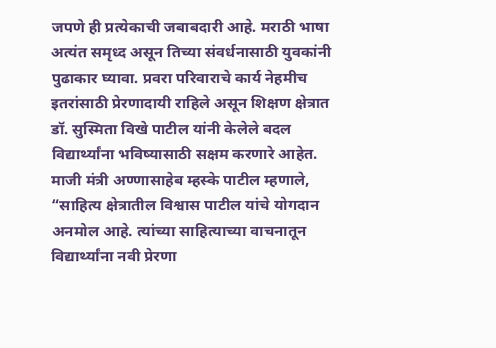जपणे ही प्रत्येकाची जबाबदारी आहे. मराठी भाषा अत्यंत समृध्द असून तिच्या संवर्धनासाठी युवकांनी पुढाकार घ्यावा. प्रवरा परिवाराचे कार्य नेहमीच इतरांसाठी प्रेरणादायी राहिले असून शिक्षण क्षेत्रात डॉ. सुस्मिता विखे पाटील यांनी केलेले बदल विद्यार्थ्यांना भविष्यासाठी सक्षम करणारे आहेत.
माजी मंत्री अण्णासाहेब म्हस्के पाटील म्हणाले, “साहित्य क्षेत्रातील विश्वास पाटील यांचे योगदान अनमोल आहे. त्यांच्या साहित्याच्या वाचनातून विद्यार्थ्यांना नवी प्रेरणा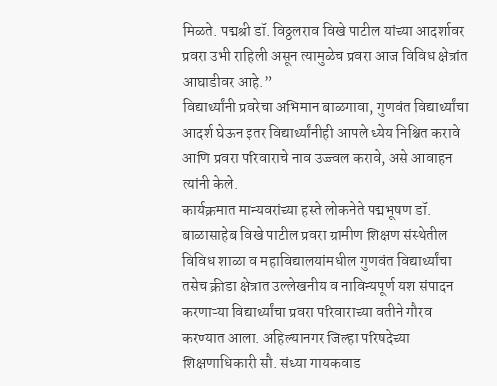मिळते. पद्मश्री डॉ. विठ्ठलराव विखे पाटील यांच्या आदर्शावर प्रवरा उभी राहिली असून त्यामुळेच प्रवरा आज विविध क्षेत्रांत आघाडीवर आहे.”
विद्यार्थ्यांनी प्रवरेचा अभिमान बाळगावा, गुणवंत विद्यार्थ्यांचा आदर्श घेऊन इतर विद्यार्थ्यांनीही आपले ध्येय निश्चित करावे आणि प्रवरा परिवाराचे नाव उज्ज्वल करावे, असे आवाहन त्यांनी केले.
कार्यक्रमात मान्यवरांच्या हस्ते लोकनेते पद्मभूषण डॉ. बाळासाहेब विखे पाटील प्रवरा ग्रामीण शिक्षण संस्थेतील विविध शाळा व महाविद्यालयांमधील गुणवंत विद्यार्थ्यांचा तसेच क्रीडा क्षेत्रात उल्लेखनीय व नाविन्यपूर्ण यश संपादन करणाऱ्या विद्यार्थ्यांचा प्रवरा परिवाराच्या वतीने गौरव करण्यात आला. अहिल्यानगर जिल्हा परिषदेच्या शिक्षणाधिकारी सौ. संध्या गायकवाड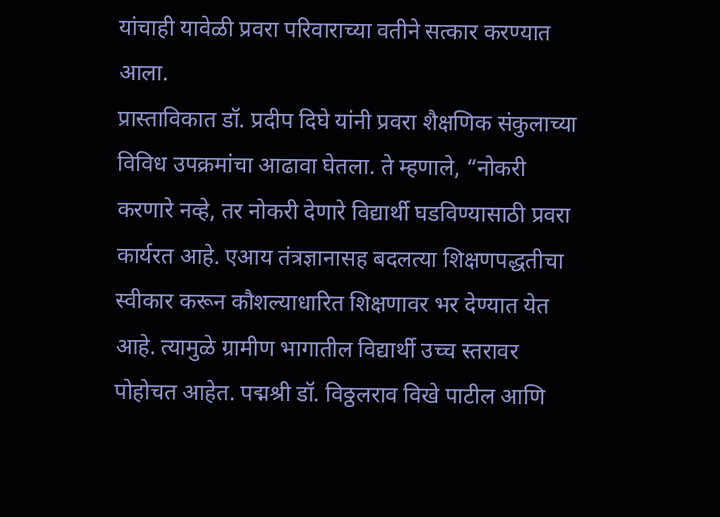यांचाही यावेळी प्रवरा परिवाराच्या वतीने सत्कार करण्यात आला.
प्रास्ताविकात डॉ. प्रदीप दिघे यांनी प्रवरा शैक्षणिक संकुलाच्या विविध उपक्रमांचा आढावा घेतला. ते म्हणाले, “नोकरी करणारे नव्हे, तर नोकरी देणारे विद्यार्थी घडविण्यासाठी प्रवरा कार्यरत आहे. एआय तंत्रज्ञानासह बदलत्या शिक्षणपद्धतीचा स्वीकार करून कौशल्याधारित शिक्षणावर भर देण्यात येत आहे. त्यामुळे ग्रामीण भागातील विद्यार्थी उच्च स्तरावर पोहोचत आहेत. पद्मश्री डॉ. विठ्ठलराव विखे पाटील आणि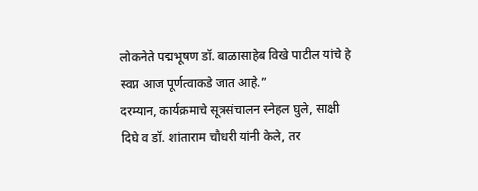लोकनेते पद्मभूषण डॉ. बाळासाहेब विखे पाटील यांचे हे स्वप्न आज पूर्णत्वाकडे जात आहे.”
दरम्यान, कार्यक्रमाचे सूत्रसंचालन स्नेहल घुले, साक्षी दिघे व डॉ. शांताराम चौधरी यांनी केले, तर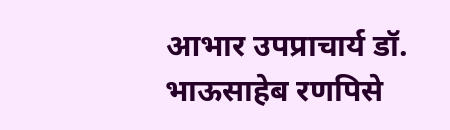आभार उपप्राचार्य डॉ. भाऊसाहेब रणपिसे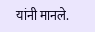यांनी मानले.